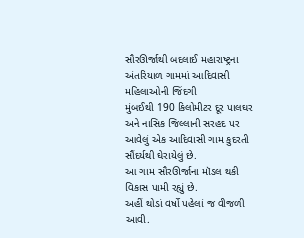સૌરઊર્જાથી બદલાઈ મહારાષ્ટ્રના અંતરિયાળ ગામમાં આદિવાસી મહિલાઓની જિંદગી
મુંબઈથી 190 કિલોમીટર દૂર પાલઘર અને નાસિક જિલ્લાની સરહદ પર આવેલું એક આદિવાસી ગામ કુદરતી સૌંદર્યથી ઘેરાયેલું છે.
આ ગામ સૌરઊર્જાના મૉડલ થકી વિકાસ પામી રહ્યું છે.
અહીં થોડાં વર્ષો પહેલાં જ વીજળી આવી.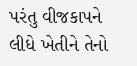પરંતુ વીજકાપને લીધે ખેતીને તેનો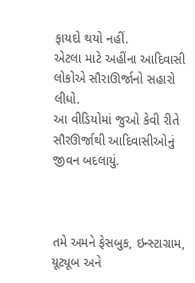ફાયદો થયો નહીં.
એટલા માટે અહીંના આદિવાસી લોકોએ સૌરાઊર્જાનો સહારો લીધો.
આ વીડિયોમાં જુઓ કેવી રીતે સૌરઊર્જાથી આદિવાસીઓનું જીવન બદલાયું.



તમે અમને ફેસબુક, ઇન્સ્ટાગ્રામ, યૂટ્યૂબ અને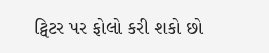ટ્વિટર પર ફોલો કરી શકો છો